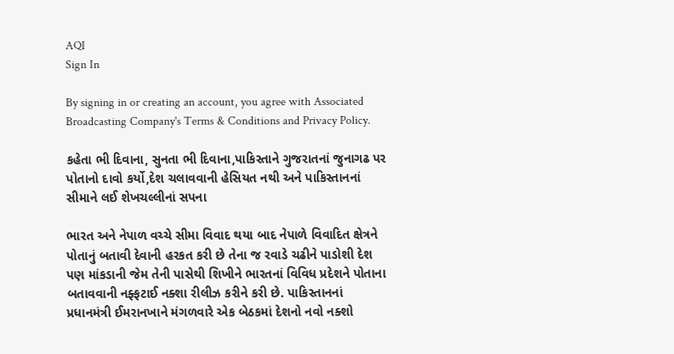AQI
Sign In

By signing in or creating an account, you agree with Associated Broadcasting Company's Terms & Conditions and Privacy Policy.

કહેતા ભી દિવાના, સુનતા ભી દિવાના,પાકિસ્તાને ગુજરાતનાં જુનાગઢ પર પોતાનો દાવો કર્યો,દેશ ચલાવવાની હેસિયત નથી અને પાકિસ્તાનનાં સીમાને લઈ શેખચલ્લીનાં સપના

ભારત અને નેપાળ વચ્ચે સીમા વિવાદ થયા બાદ નેપાળે વિવાદિત ક્ષેત્રને પોતાનું બતાવી દેવાની હરકત કરી છે તેના જ રવાડે ચઢીને પાડોશી દેશ પણ માંકડાની જેમ તેની પાસેથી શિખીને ભારતનાં વિવિધ પ્રદેશને પોતાના બતાવવાની નફ્ફટાઈ નક્શા રીલીઝ કરીને કરી છે. પાકિસ્તાનનાં પ્રધાનમંત્રી ઈમરાનખાને મંગળવારે એક બેઠકમાં દેશનો નવો નક્શો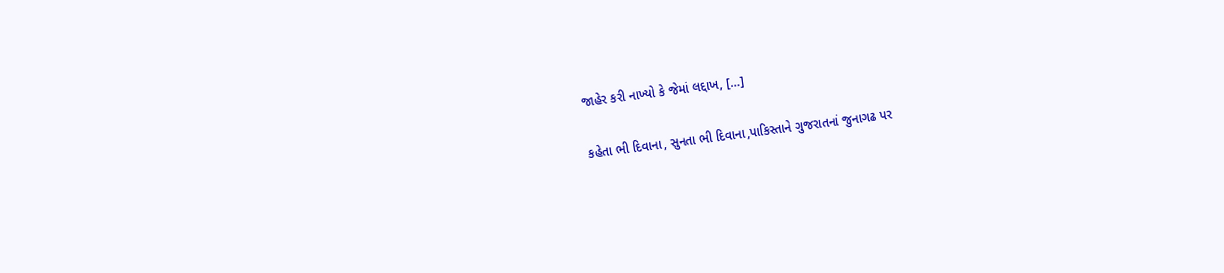જાહેર કરી નાખ્યો કે જેમાં લદ્દાખ, […]

કહેતા ભી દિવાના, સુનતા ભી દિવાના,પાકિસ્તાને ગુજરાતનાં જુનાગઢ પર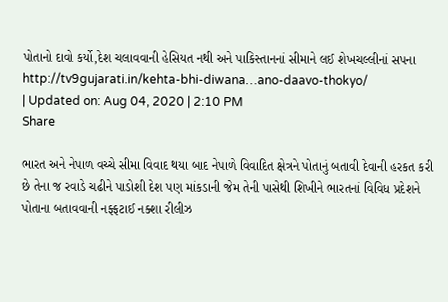પોતાનો દાવો કર્યો,દેશ ચલાવવાની હેસિયત નથી અને પાકિસ્તાનનાં સીમાને લઈ શેખચલ્લીનાં સપના
http://tv9gujarati.in/kehta-bhi-diwana…ano-daavo-thokyo/
| Updated on: Aug 04, 2020 | 2:10 PM
Share

ભારત અને નેપાળ વચ્ચે સીમા વિવાદ થયા બાદ નેપાળે વિવાદિત ક્ષેત્રને પોતાનું બતાવી દેવાની હરકત કરી છે તેના જ રવાડે ચઢીને પાડોશી દેશ પણ માંકડાની જેમ તેની પાસેથી શિખીને ભારતનાં વિવિધ પ્રદેશને પોતાના બતાવવાની નફ્ફટાઈ નક્શા રીલીઝ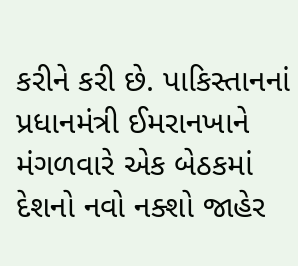કરીને કરી છે. પાકિસ્તાનનાં પ્રધાનમંત્રી ઈમરાનખાને મંગળવારે એક બેઠકમાં દેશનો નવો નક્શો જાહેર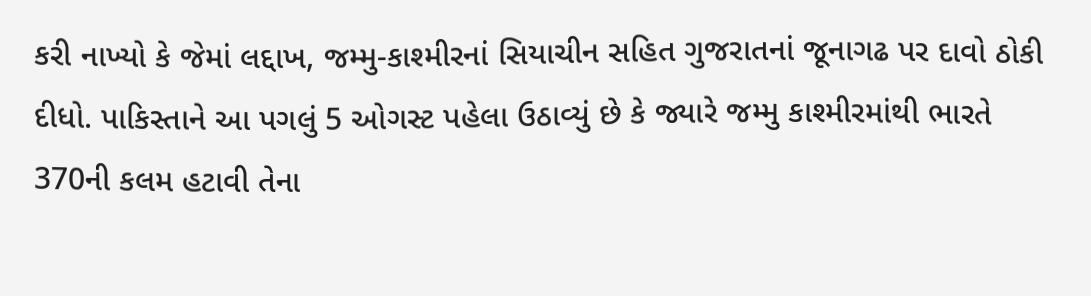કરી નાખ્યો કે જેમાં લદ્દાખ, જમ્મુ-કાશ્મીરનાં સિયાચીન સહિત ગુજરાતનાં જૂનાગઢ પર દાવો ઠોકી દીધો. પાકિસ્તાને આ પગલું 5 ઓગસ્ટ પહેલા ઉઠાવ્યું છે કે જ્યારે જમ્મુ કાશ્મીરમાંથી ભારતે 370ની કલમ હટાવી તેના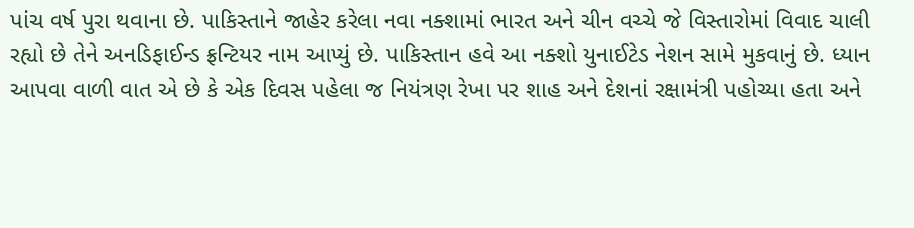પાંચ વર્ષ પુરા થવાના છે. પાકિસ્તાને જાહેર કરેલા નવા નક્શામાં ભારત અને ચીન વચ્ચે જે વિસ્તારોમાં વિવાદ ચાલી રહ્યો છે તેને અનડિફાઈન્ડ ફ્રન્ટિયર નામ આપ્યું છે. પાકિસ્તાન હવે આ નક્શો યુનાઈટેડ નેશન સામે મુકવાનું છે. ધ્યાન આપવા વાળી વાત એ છે કે એક દિવસ પહેલા જ નિયંત્રણ રેખા પર શાહ અને દેશનાં રક્ષામંત્રી પહોચ્યા હતા અને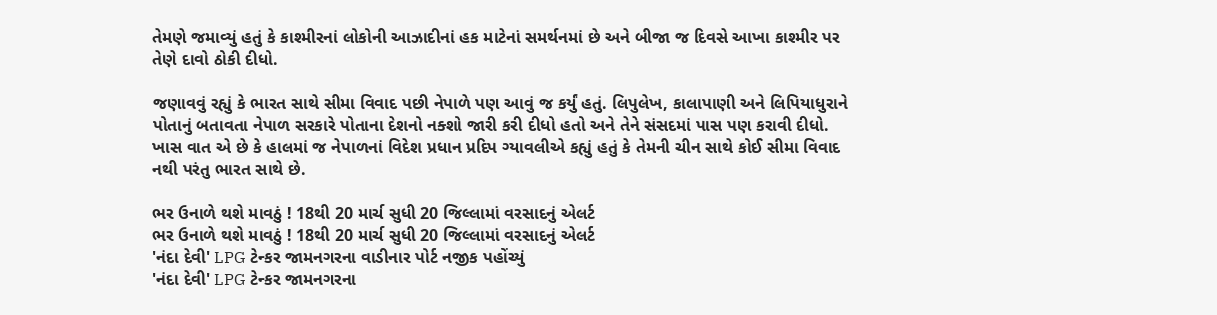તેમણે જમાવ્યું હતું કે કાશ્મીરનાં લોકોની આઝાદીનાં હક માટેનાં સમર્થનમાં છે અને બીજા જ દિવસે આખા કાશ્મીર પર તેણે દાવો ઠોકી દીધો.

જણાવવું રહ્યું કે ભારત સાથે સીમા વિવાદ પછી નેપાળે પણ આવું જ કર્યું હતું. લિપુલેખ, કાલાપાણી અને લિપિયાધુરાને પોતાનું બતાવતા નેપાળ સરકારે પોતાના દેશનો નક્શો જારી કરી દીધો હતો અને તેને સંસદમાં પાસ પણ કરાવી દીધો. ખાસ વાત એ છે કે હાલમાં જ નેપાળનાં વિદેશ પ્રધાન પ્રદિપ ગ્યાવલીએ કહ્યું હતું કે તેમની ચીન સાથે કોઈ સીમા વિવાદ નથી પરંતુ ભારત સાથે છે.

ભર ઉનાળે થશે માવઠું ! 18થી 20 માર્ચ સુધી 20 જિલ્લામાં વરસાદનું એલર્ટ
ભર ઉનાળે થશે માવઠું ! 18થી 20 માર્ચ સુધી 20 જિલ્લામાં વરસાદનું એલર્ટ
'નંદા દેવી' LPG ટેન્કર જામનગરના વાડીનાર પોર્ટ નજીક પહોંચ્યું
'નંદા દેવી' LPG ટેન્કર જામનગરના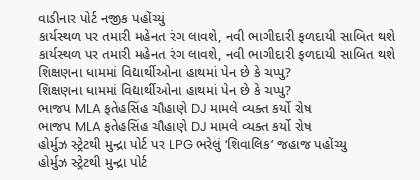વાડીનાર પોર્ટ નજીક પહોંચ્યું
કાર્યસ્થળ પર તમારી મહેનત રંગ લાવશે, નવી ભાગીદારી ફળદાયી સાબિત થશે
કાર્યસ્થળ પર તમારી મહેનત રંગ લાવશે, નવી ભાગીદારી ફળદાયી સાબિત થશે
શિક્ષણના ધામમાં વિદ્યાર્થીઓના હાથમાં પેન છે કે ચપ્પુ?
શિક્ષણના ધામમાં વિદ્યાર્થીઓના હાથમાં પેન છે કે ચપ્પુ?
ભાજપ MLA ફતેહસિંહ ચૌહાણે DJ મામલે વ્યક્ત કર્યો રોષ
ભાજપ MLA ફતેહસિંહ ચૌહાણે DJ મામલે વ્યક્ત કર્યો રોષ
હોર્મુઝ સ્ટ્રેટથી મુન્દ્રા પોર્ટ પર LPG ભરેલું ‘શિવાલિક’ જહાજ પહોંચ્યુ
હોર્મુઝ સ્ટ્રેટથી મુન્દ્રા પોર્ટ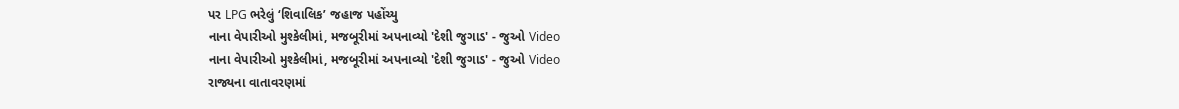પર LPG ભરેલું ‘શિવાલિક’ જહાજ પહોંચ્યુ
નાના વેપારીઓ મુશ્કેલીમાં, મજબૂરીમાં અપનાવ્યો 'દેશી જુગાડ' - જુઓ Video
નાના વેપારીઓ મુશ્કેલીમાં, મજબૂરીમાં અપનાવ્યો 'દેશી જુગાડ' - જુઓ Video
રાજ્યના વાતાવરણમાં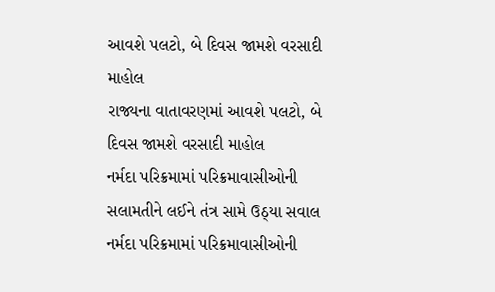આવશે પલટો, બે દિવસ જામશે વરસાદી માહોલ
રાજ્યના વાતાવરણમાં આવશે પલટો, બે દિવસ જામશે વરસાદી માહોલ
નર્મદા પરિક્રમામાં પરિક્રમાવાસીઓની સલામતીને લઈને તંત્ર સામે ઉઠ્યા સવાલ
નર્મદા પરિક્રમામાં પરિક્રમાવાસીઓની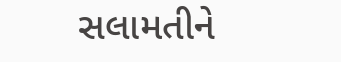સલામતીને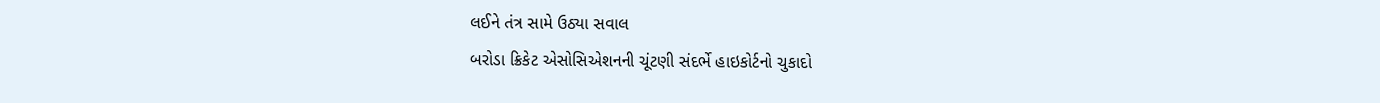લઈને તંત્ર સામે ઉઠ્યા સવાલ
બરોડા ક્રિકેટ એસોસિએશનની ચૂંટણી સંદર્ભે હાઇકોર્ટનો ચુકાદો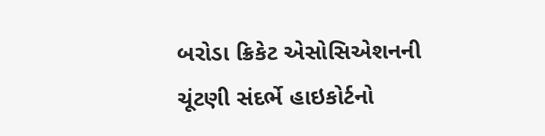બરોડા ક્રિકેટ એસોસિએશનની ચૂંટણી સંદર્ભે હાઇકોર્ટનો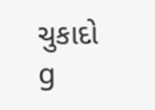ચુકાદો
g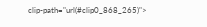clip-path="url(#clip0_868_265)">